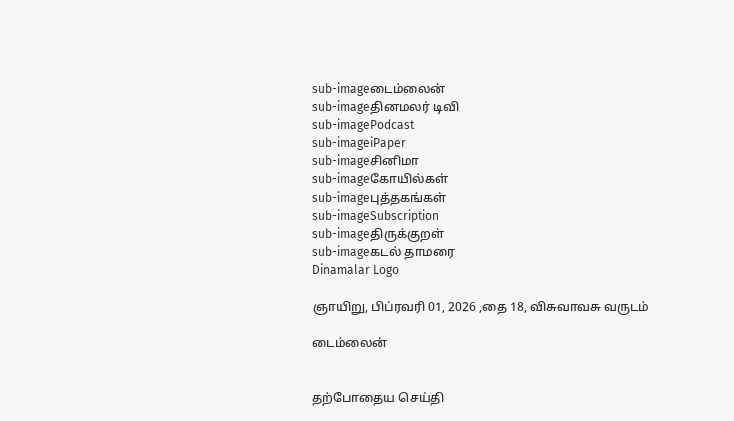sub-imageடைம்லைன்
sub-imageதினமலர் டிவி
sub-imagePodcast
sub-imageiPaper
sub-imageசினிமா
sub-imageகோயில்கள்
sub-imageபுத்தகங்கள்
sub-imageSubscription
sub-imageதிருக்குறள்
sub-imageகடல் தாமரை
Dinamalar Logo

ஞாயிறு, பிப்ரவரி 01, 2026 ,தை 18, விசுவாவசு வருடம்

டைம்லைன்


தற்போதைய செய்தி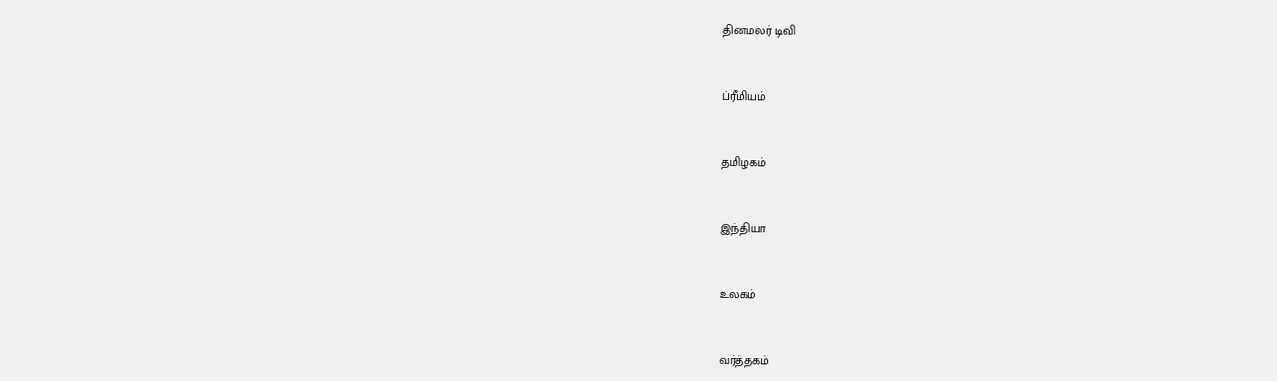தினமலர் டிவி


ப்ரீமியம்


தமிழகம்


இந்தியா


உலகம்


வர்த்தகம்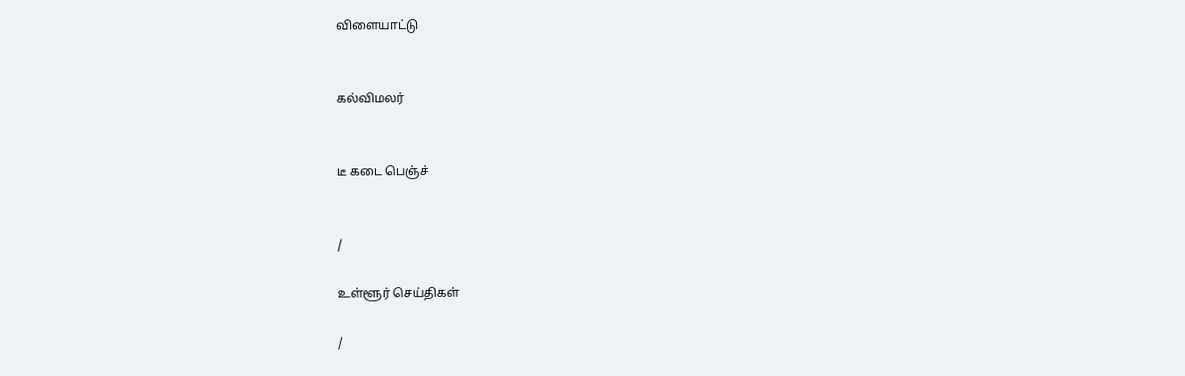விளையாட்டு


கல்விமலர்


டீ கடை பெஞ்ச்


/

உள்ளூர் செய்திகள்

/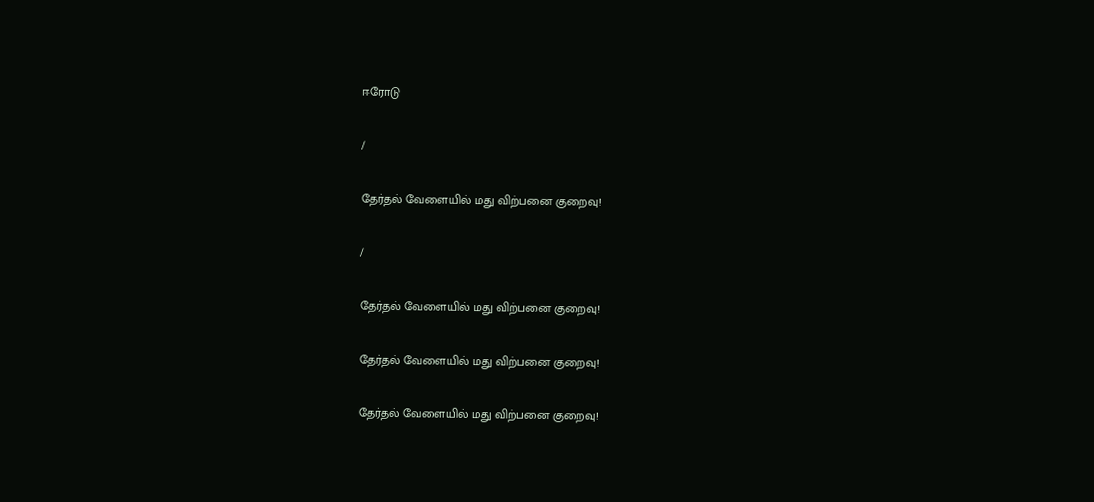ஈரோடு

/

தேர்தல் வேளையில் மது விற்பனை குறைவு!

/

தேர்தல் வேளையில் மது விற்பனை குறைவு!

தேர்தல் வேளையில் மது விற்பனை குறைவு!

தேர்தல் வேளையில் மது விற்பனை குறைவு!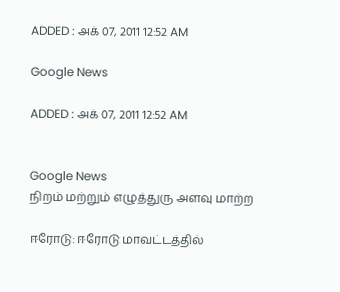ADDED : அக் 07, 2011 12:52 AM

Google News

ADDED : அக் 07, 2011 12:52 AM


Google News
நிறம் மற்றும் எழுத்துரு அளவு மாற்ற

ஈரோடு: ஈரோடு மாவட்டத்தில்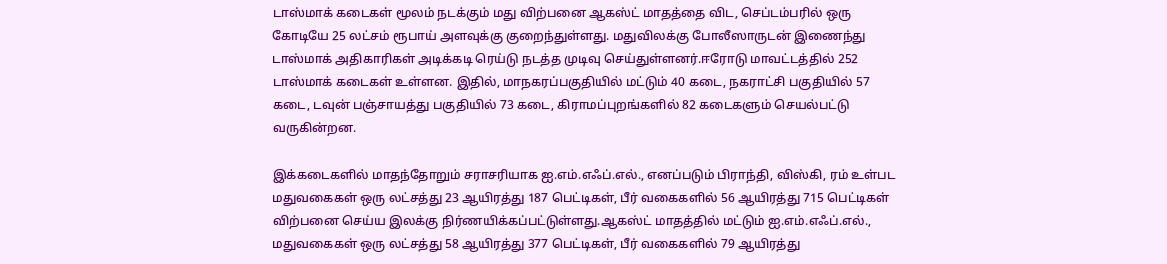டாஸ்மாக் கடைகள் மூலம் நடக்கும் மது விற்பனை ஆகஸ்ட் மாதத்தை விட, செப்டம்பரில் ஒரு கோடியே 25 லட்சம் ரூபாய் அளவுக்கு குறைந்துள்ளது. மதுவிலக்கு போலீஸாருடன் இணைந்து டாஸ்மாக் அதிகாரிகள் அடிக்கடி ரெய்டு நடத்த முடிவு செய்துள்ளனர்.ஈரோடு மாவட்டத்தில் 252 டாஸ்மாக் கடைகள் உள்ளன. இதில், மாநகரப்பகுதியில் மட்டும் 40 கடை, நகராட்சி பகுதியில் 57 கடை, டவுன் பஞ்சாயத்து பகுதியில் 73 கடை, கிராமப்புறங்களில் 82 கடைகளும் செயல்பட்டு வருகின்றன.

இக்கடைகளில் மாதந்தோறும் சராசரியாக ஐ.எம்.எஃப்.எல்., எனப்படும் பிராந்தி, விஸ்கி, ரம் உள்பட மதுவகைகள் ஒரு லட்சத்து 23 ஆயிரத்து 187 பெட்டிகள், பீர் வகைகளில் 56 ஆயிரத்து 715 பெட்டிகள் விற்பனை செய்ய இலக்கு நிர்ணயிக்கப்பட்டுள்ளது.ஆகஸ்ட் மாதத்தில் மட்டும் ஐ.எம்.எஃப்.எல்., மதுவகைகள் ஒரு லட்சத்து 58 ஆயிரத்து 377 பெட்டிகள், பீர் வகைகளில் 79 ஆயிரத்து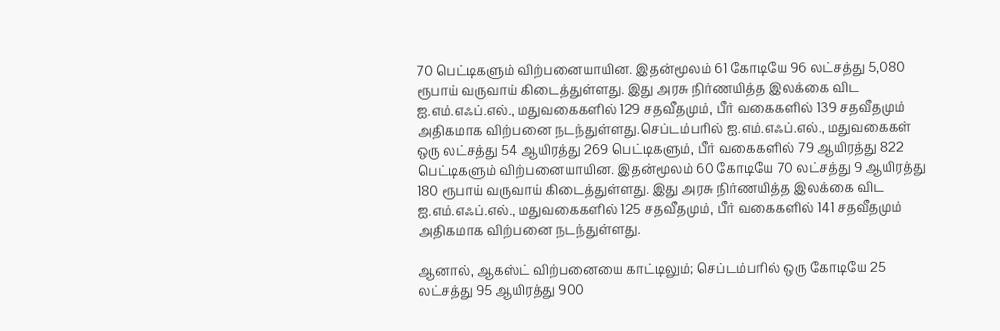70 பெட்டிகளும் விற்பனையாயின. இதன்மூலம் 61 கோடியே 96 லட்சத்து 5,080 ரூபாய் வருவாய் கிடைத்துள்ளது. இது அரசு நிர்ணயித்த இலக்கை விட ஐ.எம்.எஃப்.எல்., மதுவகைகளில் 129 சதவீதமும், பீர் வகைகளில் 139 சதவீதமும் அதிகமாக விற்பனை நடந்துள்ளது.செப்டம்பரில் ஐ.எம்.எஃப்.எல்., மதுவகைகள் ஒரு லட்சத்து 54 ஆயிரத்து 269 பெட்டிகளும், பீர் வகைகளில் 79 ஆயிரத்து 822 பெட்டிகளும் விற்பனையாயின. இதன்மூலம் 60 கோடியே 70 லட்சத்து 9 ஆயிரத்து 180 ரூபாய் வருவாய் கிடைத்துள்ளது. இது அரசு நிர்ணயித்த இலக்கை விட ஐ.எம்.எஃப்.எல்., மதுவகைகளில் 125 சதவீதமும், பீர் வகைகளில் 141 சதவீதமும் அதிகமாக விற்பனை நடந்துள்ளது.

ஆனால், ஆகஸ்ட் விற்பனையை காட்டிலும்; செப்டம்பரில் ஒரு கோடியே 25 லட்சத்து 95 ஆயிரத்து 900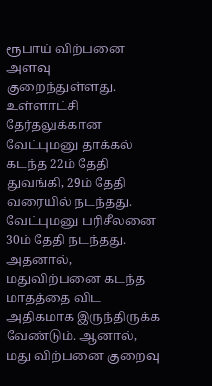ரூபாய் விற்பனை அளவு குறைந்துள்ளது. உள்ளாட்சி தேர்தலுக்கான வேட்புமனு தாக்கல் கடந்த 22ம் தேதி துவங்கி, 29ம் தேதி வரையில் நடந்தது. வேட்புமனு பரிசீலனை 30ம் தேதி நடந்தது. அதனால், மதுவிற்பனை கடந்த மாதத்தை விட அதிகமாக இருந்திருக்க வேண்டும். ஆனால், மது விற்பனை குறைவு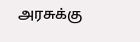அரசுக்கு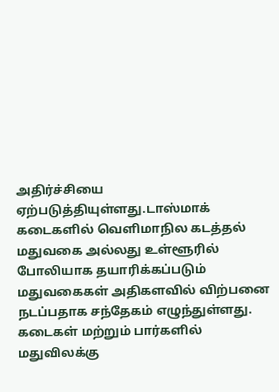அதிர்ச்சியை ஏற்படுத்தியுள்ளது.டாஸ்மாக் கடைகளில் வெளிமாநில கடத்தல் மதுவகை அல்லது உள்ளூரில் போலியாக தயாரிக்கப்படும் மதுவகைகள் அதிகளவில் விற்பனை நடப்பதாக சந்தேகம் எழுந்துள்ளது. கடைகள் மற்றும் பார்களில் மதுவிலக்கு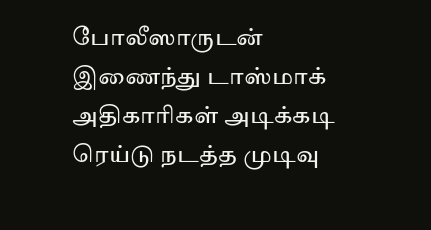போலீஸாருடன் இணைந்து டாஸ்மாக் அதிகாரிகள் அடிக்கடி ரெய்டு நடத்த முடிவு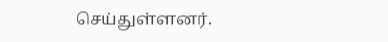செய்துள்ளனர்.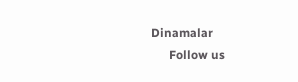Dinamalar
      Follow us